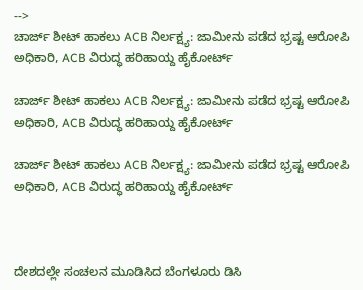-->
ಚಾರ್ಜ್ ಶೀಟ್ ಹಾಕಲು ACB ನಿರ್ಲಕ್ಷ್ಯ: ಜಾಮೀನು ಪಡೆದ ಭ್ರಷ್ಟ ಆರೋಪಿ ಅಧಿಕಾರಿ, ACB ವಿರುದ್ಧ ಹರಿಹಾಯ್ದ ಹೈಕೋರ್ಟ್‌

ಚಾರ್ಜ್ ಶೀಟ್ ಹಾಕಲು ACB ನಿರ್ಲಕ್ಷ್ಯ: ಜಾಮೀನು ಪಡೆದ ಭ್ರಷ್ಟ ಆರೋಪಿ ಅಧಿಕಾರಿ, ACB ವಿರುದ್ಧ ಹರಿಹಾಯ್ದ ಹೈಕೋರ್ಟ್‌

ಚಾರ್ಜ್ ಶೀಟ್ ಹಾಕಲು ACB ನಿರ್ಲಕ್ಷ್ಯ: ಜಾಮೀನು ಪಡೆದ ಭ್ರಷ್ಟ ಆರೋಪಿ ಅಧಿಕಾರಿ, ACB ವಿರುದ್ಧ ಹರಿಹಾಯ್ದ ಹೈಕೋರ್ಟ್‌



ದೇಶದಲ್ಲೇ ಸಂಚಲನ ಮೂಡಿಸಿದ ಬೆಂಗಳೂರು ಡಿಸಿ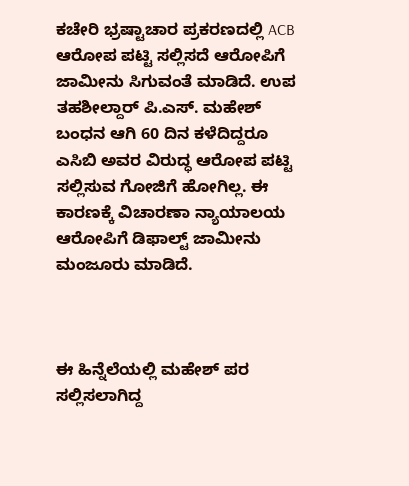ಕಚೇರಿ ಭ್ರಷ್ಟಾಚಾರ ಪ್ರಕರಣದಲ್ಲಿ ACB ಆರೋಪ ಪಟ್ಟಿ ಸಲ್ಲಿಸದೆ ಆರೋಪಿಗೆ ಜಾಮೀನು ಸಿಗುವಂತೆ ಮಾಡಿದೆ. ಉಪ ತಹಶೀಲ್ದಾರ್ ಪಿ.ಎಸ್. ಮಹೇಶ್ ಬಂಧನ ಆಗಿ 60 ದಿನ ಕಳೆದಿದ್ದರೂ ಎಸಿಬಿ ಅವರ ವಿರುದ್ಧ ಆರೋಪ ಪಟ್ಟಿ ಸಲ್ಲಿಸುವ ಗೋಜಿಗೆ ಹೋಗಿಲ್ಲ. ಈ ಕಾರಣಕ್ಕೆ ವಿಚಾರಣಾ ನ್ಯಾಯಾಲಯ ಆರೋಪಿಗೆ ಡಿಫಾಲ್ಟ್ ಜಾಮೀನು ಮಂಜೂರು ಮಾಡಿದೆ.



ಈ ಹಿನ್ನೆಲೆಯಲ್ಲಿ ಮಹೇಶ್ ಪರ ಸಲ್ಲಿಸಲಾಗಿದ್ದ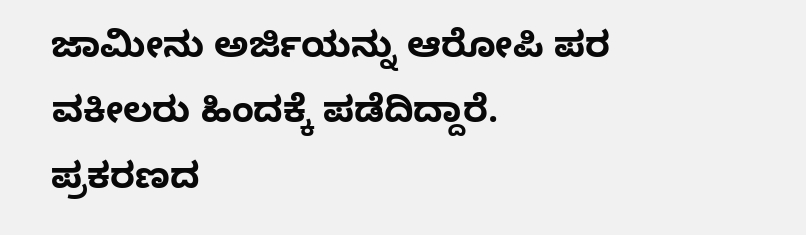ಜಾಮೀನು ಅರ್ಜಿಯನ್ನು ಆರೋಪಿ ಪರ ವಕೀಲರು ಹಿಂದಕ್ಕೆ ಪಡೆದಿದ್ದಾರೆ. ಪ್ರಕರಣದ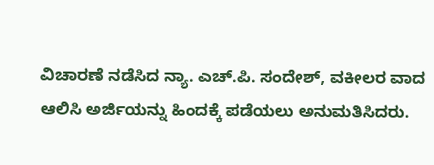ವಿಚಾರಣೆ ನಡೆಸಿದ ನ್ಯಾ. ಎಚ್.ಪಿ. ಸಂದೇಶ್, ವಕೀಲರ ವಾದ ಆಲಿಸಿ ಅರ್ಜಿಯನ್ನು ಹಿಂದಕ್ಕೆ ಪಡೆಯಲು ಅನುಮತಿಸಿದರು.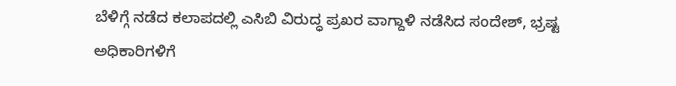ಬೆಳಿಗ್ಗೆ ನಡೆದ ಕಲಾಪದಲ್ಲಿ ಎಸಿಬಿ ವಿರುದ್ಧ ಪ್ರಖರ ವಾಗ್ದಾಳಿ ನಡೆಸಿದ ಸಂದೇಶ್, ಭ್ರಷ್ಟ ಅಧಿಕಾರಿಗಳಿಗೆ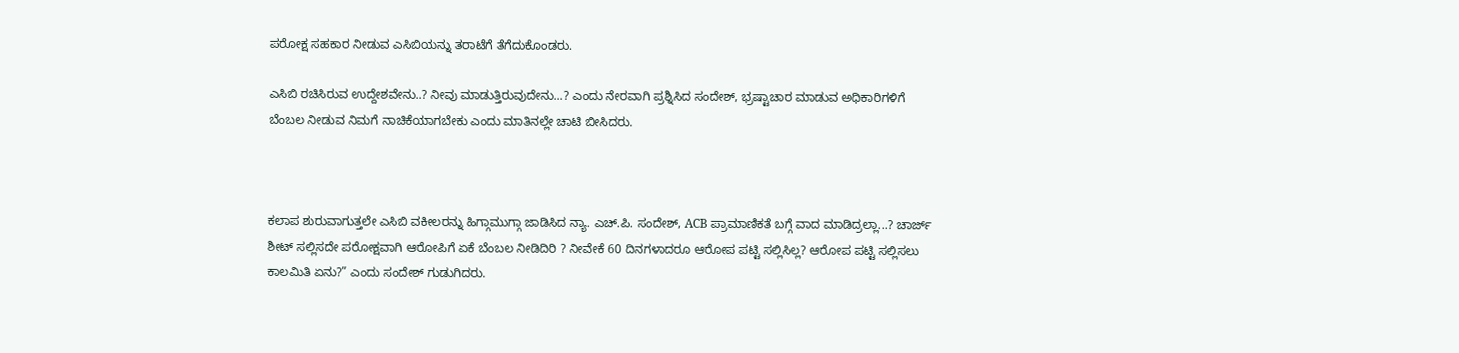ಪರೋಕ್ಷ ಸಹಕಾರ ನೀಡುವ ಎಸಿಬಿಯನ್ನು ತರಾಟೆಗೆ ತೆಗೆದುಕೊಂಡರು.

ಎಸಿಬಿ ರಚಿಸಿರುವ ಉದ್ದೇಶವೇನು..? ನೀವು ಮಾಡುತ್ತಿರುವುದೇನು...? ಎಂದು ನೇರವಾಗಿ ಪ್ರಶ್ನಿಸಿದ ಸಂದೇಶ್, ಭ್ರಷ್ಟಾಚಾರ ಮಾಡುವ ಅಧಿಕಾರಿಗಳಿಗೆ ಬೆಂಬಲ ನೀಡುವ ನಿಮಗೆ ನಾಚಿಕೆಯಾಗಬೇಕು ಎಂದು ಮಾತಿನಲ್ಲೇ ಚಾಟಿ ಬೀಸಿದರು.



ಕಲಾಪ ಶುರುವಾಗುತ್ತಲೇ ಎಸಿಬಿ ವಕೀಲರನ್ನು ಹಿಗ್ಗಾಮುಗ್ಗಾ ಜಾಡಿಸಿದ ನ್ಯಾ. ಎಚ್.ಪಿ. ಸಂದೇಶ್, ACB ಪ್ರಾಮಾಣಿಕತೆ ಬಗ್ಗೆ ವಾದ ಮಾಡಿದ್ರಲ್ಲಾ...? ಚಾರ್ಜ್ ಶೀಟ್ ಸಲ್ಲಿಸದೇ ಪರೋಕ್ಷವಾಗಿ ಆರೋಪಿಗೆ ಏಕೆ ಬೆಂಬಲ ನೀಡಿದಿರಿ ? ನೀವೇಕೆ 60 ದಿನಗಳಾದರೂ ಆರೋಪ ಪಟ್ಟಿ ಸಲ್ಲಿಸಿಲ್ಲ? ಆರೋಪ ಪಟ್ಟಿ ಸಲ್ಲಿಸಲು ಕಾಲಮಿತಿ ಏನು?” ಎಂದು ಸಂದೇಶ್ ಗುಡುಗಿದರು.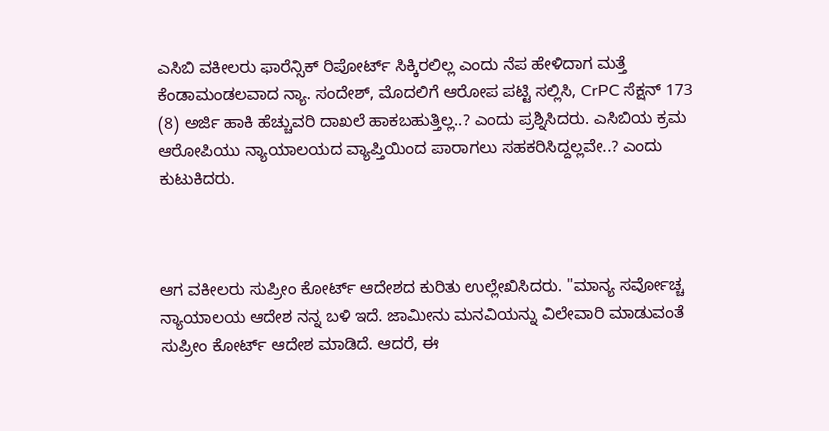ಎಸಿಬಿ ವಕೀಲರು ಫಾರೆನ್ಸಿಕ್‌ ರಿಪೋರ್ಟ್‌ ಸಿಕ್ಕಿರಲಿಲ್ಲ ಎಂದು ನೆಪ ಹೇಳಿದಾಗ ಮತ್ತೆ ಕೆಂಡಾಮಂಡಲವಾದ ನ್ಯಾ. ಸಂದೇಶ್, ಮೊದಲಿಗೆ ಆರೋಪ ಪಟ್ಟಿ ಸಲ್ಲಿಸಿ, CrPC ಸೆಕ್ಷನ್‌ 173 (8) ಅರ್ಜಿ ಹಾಕಿ ಹೆಚ್ಚುವರಿ ದಾಖಲೆ ಹಾಕಬಹುತ್ತಿಲ್ಲ..? ಎಂದು ಪ್ರಶ್ನಿಸಿದರು. ಎಸಿಬಿಯ ಕ್ರಮ ಆರೋಪಿಯು ನ್ಯಾಯಾಲಯದ ವ್ಯಾಪ್ತಿಯಿಂದ ಪಾರಾಗಲು ಸಹಕರಿಸಿದ್ದಲ್ಲವೇ..? ಎಂದು ಕುಟುಕಿದರು.



ಆಗ ವಕೀಲರು ಸುಪ್ರೀಂ ಕೋರ್ಟ್‌ ಆದೇಶದ ಕುರಿತು ಉಲ್ಲೇಖಿಸಿದರು. "ಮಾನ್ಯ ಸರ್ವೋಚ್ಚ ನ್ಯಾಯಾಲಯ ಆದೇಶ ನನ್ನ ಬಳಿ ಇದೆ. ಜಾಮೀನು ಮನವಿಯನ್ನು ವಿಲೇವಾರಿ ಮಾಡುವಂತೆ ಸುಪ್ರೀಂ ಕೋರ್ಟ್‌ ಆದೇಶ ಮಾಡಿದೆ. ಆದರೆ, ಈ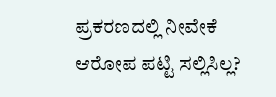ಪ್ರಕರಣದಲ್ಲಿ ನೀವೇಕೆ ಆರೋಪ ಪಟ್ಟಿ ಸಲ್ಲಿಸಿಲ್ಲ?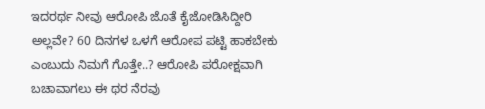ಇದರರ್ಥ ನೀವು ಆರೋಪಿ ಜೊತೆ ಕೈಜೋಡಿಸಿದ್ದೀರಿ ಅಲ್ಲವೇ? 60 ದಿನಗಳ ಒಳಗೆ ಆರೋಪ ಪಟ್ಟಿ ಹಾಕಬೇಕು ಎಂಬುದು ನಿಮಗೆ ಗೊತ್ತೇ..? ಆರೋಪಿ ಪರೋಕ್ಷವಾಗಿ ಬಚಾವಾಗಲು ಈ ಥರ ನೆರವು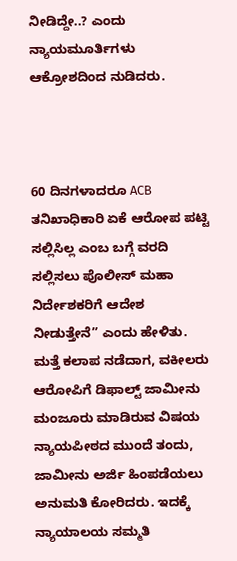ನೀಡಿದ್ದೇ..? ಎಂದು ನ್ಯಾಯಮೂರ್ತಿಗಳು ಆಕ್ರೋಶದಿಂದ ನುಡಿದರು.



60 ದಿನಗಳಾದರೂ ACB ತನಿಖಾಧಿಕಾರಿ ಏಕೆ ಆರೋಪ ಪಟ್ಟಿ ಸಲ್ಲಿಸಿಲ್ಲ ಎಂಬ ಬಗ್ಗೆ ವರದಿ ಸಲ್ಲಿಸಲು ಪೊಲೀಸ್‌ ಮಹಾ ನಿರ್ದೇಶಕರಿಗೆ ಆದೇಶ ನೀಡುತ್ತೇನೆ” ಎಂದು ಹೇಳಿತು. ಮತ್ತೆ ಕಲಾಪ ನಡೆದಾಗ, ವಕೀಲರು ಆರೋಪಿಗೆ ಡಿಫಾಲ್ಟ್‌ ಜಾಮೀನು ಮಂಜೂರು ಮಾಡಿರುವ ವಿಷಯ ನ್ಯಾಯಪೀಠದ ಮುಂದೆ ತಂದು, ಜಾಮೀನು ಅರ್ಜಿ ಹಿಂಪಡೆಯಲು ಅನುಮತಿ ಕೋರಿದರು. ಇದಕ್ಕೆ ನ್ಯಾಯಾಲಯ ಸಮ್ಮತಿ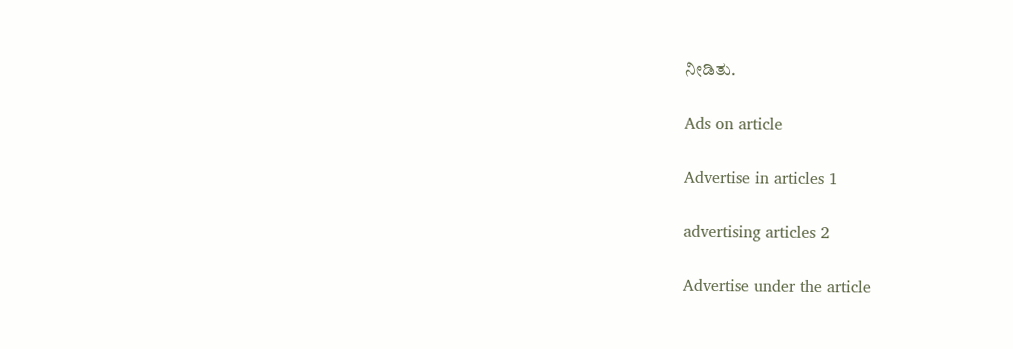ನೀಡಿತು.

Ads on article

Advertise in articles 1

advertising articles 2

Advertise under the article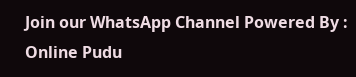Join our WhatsApp Channel Powered By : Online Pudu